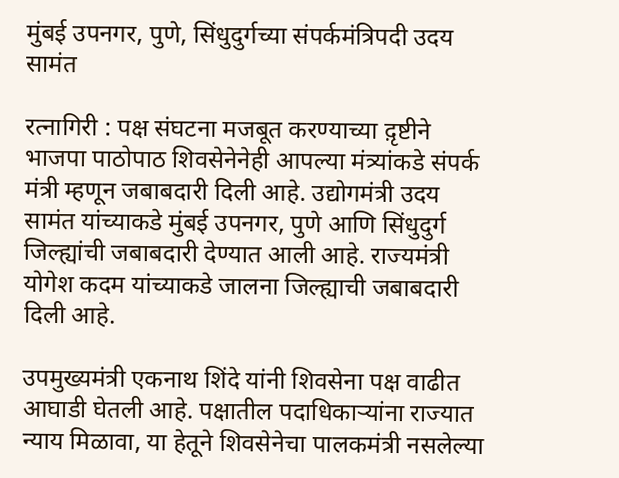मुंबई उपनगर, पुणे, सिंधुदुर्गच्या संपर्कमंत्रिपदी उदय सामंत

रत्नागिरी : पक्ष संघटना मजबूत करण्याच्या द़ृष्टीने भाजपा पाठोपाठ शिवसेनेनेही आपल्या मंत्र्यांकडे संपर्क मंत्री म्हणून जबाबदारी दिली आहे. उद्योगमंत्री उदय सामंत यांच्याकडे मुंबई उपनगर, पुणे आणि सिंधुदुर्ग जिल्ह्यांची जबाबदारी देण्यात आली आहे. राज्यमंत्री योगेश कदम यांच्याकडे जालना जिल्ह्याची जबाबदारी दिली आहे.

उपमुख्यमंत्री एकनाथ शिंदे यांनी शिवसेना पक्ष वाढीत आघाडी घेतली आहे. पक्षातील पदाधिकार्‍यांना राज्यात न्याय मिळावा, या हेतूने शिवसेनेचा पालकमंत्री नसलेल्या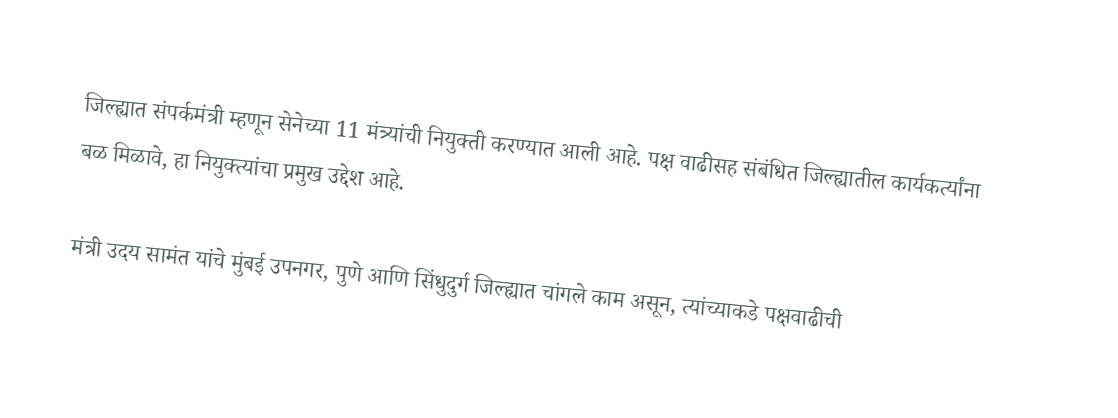जिल्ह्यात संपर्कमंत्री म्हणून सेनेच्या 11 मंत्र्यांची नियुक्ती करण्यात आली आहे. पक्ष वाढीसह संबंधित जिल्ह्यातील कार्यकर्त्यांना बळ मिळावे, हा नियुक्त्यांचा प्रमुख उद्देश आहे.

मंत्री उदय सामंत यांचे मुंबई उपनगर, पुणे आणि सिंधुदुर्ग जिल्ह्यात चांगले काम असून, त्यांच्याकडे पक्षवाढीची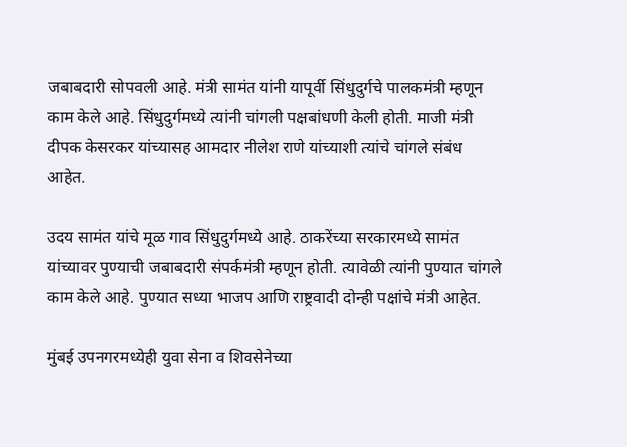जबाबदारी सोपवली आहे. मंत्री सामंत यांनी यापूर्वी सिंधुदुर्गचे पालकमंत्री म्हणून काम केले आहे. सिंधुदुर्गमध्ये त्यांनी चांगली पक्षबांधणी केली होती. माजी मंत्री दीपक केसरकर यांच्यासह आमदार नीलेश राणे यांच्याशी त्यांचे चांगले संबंध आहेत.

उदय सामंत यांचे मूळ गाव सिंधुदुर्गमध्ये आहे. ठाकरेंच्या सरकारमध्ये सामंत यांच्यावर पुण्याची जबाबदारी संपर्कमंत्री म्हणून होती. त्यावेळी त्यांनी पुण्यात चांगले काम केले आहे. पुण्यात सध्या भाजप आणि राष्ट्रवादी दोन्ही पक्षांचे मंत्री आहेत.

मुंबई उपनगरमध्येही युवा सेना व शिवसेनेच्या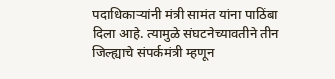पदाधिकार्‍यांनी मंत्री सामंत यांना पाठिंबा दिला आहे. त्यामुळे संघटनेच्यावतीने तीन जिल्ह्याचे संपर्कमंत्री म्हणून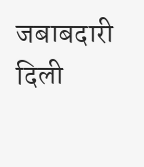जबाबदारी दिली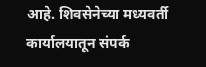आहे. शिवसेनेच्या मध्यवर्ती कार्यालयातून संपर्क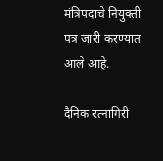मंत्रिपदाचे नियुक्ती पत्र जारी करण्यात आले आहे.

दैनिक रत्नागिरी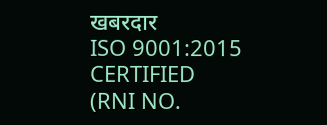खबरदार
ISO 9001:2015 CERTIFIED
(RNI NO.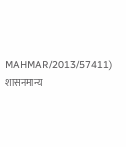MAHMAR/2013/57411)
शासनमान्य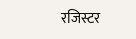रजिस्टर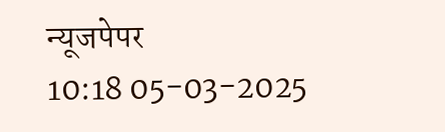न्यूजपेपर
10:18 05-03-2025